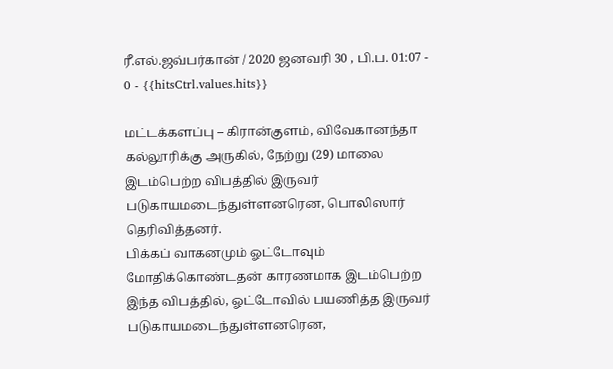ரீ.எல்.ஜவ்பர்கான் / 2020 ஜனவரி 30 , பி.ப. 01:07 - 0 - {{hitsCtrl.values.hits}}

மட்டக்களப்பு – கிரான்குளம், விவேகானந்தா கல்லூரிக்கு அருகில், நேற்று (29) மாலை இடம்பெற்ற விபத்தில் இருவர் படுகாயமடைந்துள்ளனரென, பொலிஸார் தெரிவித்தனர்.
பிக்கப் வாகனமும் ஓட்டோவும் மோதிக்கொண்டதன் காரணமாக இடம்பெற்ற இந்த விபத்தில், ஓட்டோவில் பயணித்த இருவர் படுகாயமடைந்துள்ளனரென,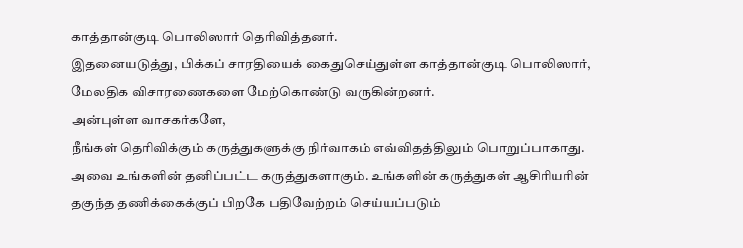காத்தான்குடி பொலிஸார் தெரிவித்தனர்.
இதனையடுத்து, பிக்கப் சாரதியைக் கைதுசெய்துள்ள காத்தான்குடி பொலிஸார், மேலதிக விசாரணைகளை மேற்கொண்டு வருகின்றனர்.
அன்புள்ள வாசகர்களே,
நீங்கள் தெரிவிக்கும் கருத்துகளுக்கு நிர்வாகம் எவ்விதத்திலும் பொறுப்பாகாது. அவை உங்களின் தனிப்பட்ட கருத்துகளாகும். உங்களின் கருத்துகள் ஆசிரியரின் தகுந்த தணிக்கைக்குப் பிறகே பதிவேற்றம் செய்யப்படும்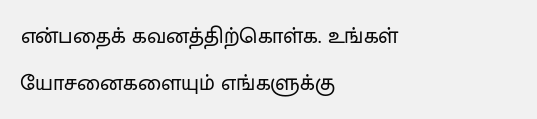என்பதைக் கவனத்திற்கொள்க. உங்கள் யோசனைகளையும் எங்களுக்கு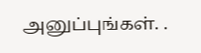அனுப்புங்கள். .